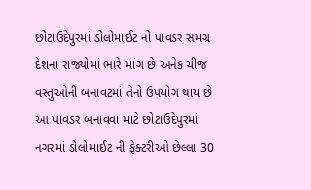છોટાઉદેપુરમાં ડોલોમાઈટ નો પાવડર સમગ્ર દેશના રાજ્યોમાં ભારે માંગ છે અનેક ચીજ વસ્તુઓની બનાવટમાં તેનો ઉપયોગ થાય છે આ પાવડર બનાવવા માટે છોટાઉદેપુરમાં નગરમાં ડોલોમાઈટ ની ફેક્ટરીઓ છેલ્લા 30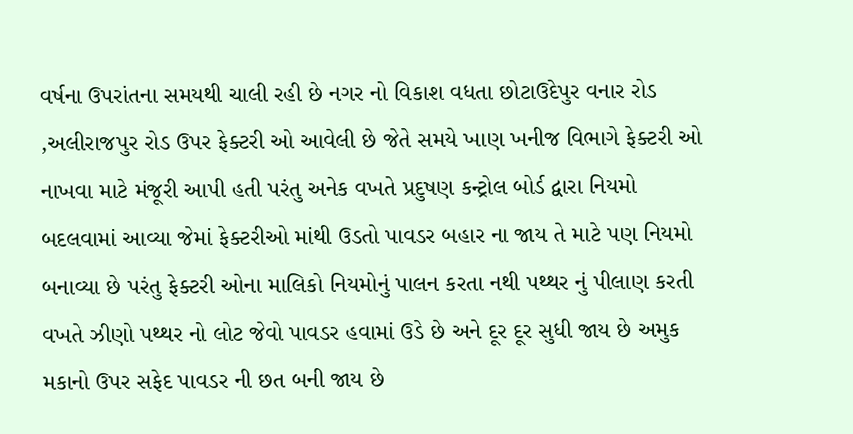વર્ષના ઉપરાંતના સમયથી ચાલી રહી છે નગર નો વિકાશ વધતા છોટાઉદેપુર વનાર રોડ ,અલીરાજપુર રોડ ઉપર ફેક્ટરી ઓ આવેલી છે જેતે સમયે ખાણ ખનીજ વિભાગે ફેક્ટરી ઓ નાખવા માટે મંજૂરી આપી હતી પરંતુ અનેક વખતે પ્રદુષણ કન્ટ્રોલ બોર્ડ દ્વારા નિયમો બદલવામાં આવ્યા જેમાં ફેક્ટરીઓ માંથી ઉડતો પાવડર બહાર ના જાય તે માટે પણ નિયમો બનાવ્યા છે પરંતુ ફેક્ટરી ઓના માલિકો નિયમોનું પાલન કરતા નથી પથ્થર નું પીલાણ કરતી વખતે ઝીણો પથ્થર નો લોટ જેવો પાવડર હવામાં ઉડે છે અને દૂર દૂર સુધી જાય છે અમુક મકાનો ઉપર સફેદ પાવડર ની છત બની જાય છે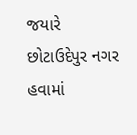જયારે છોટાઉદેપુર નગર હવામાં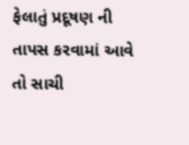ફેલાતું પ્રદૂષણ ની તાપસ કરવામાં આવે તો સાચી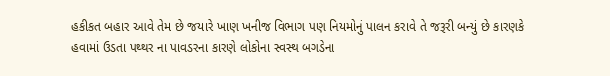હકીકત બહાર આવે તેમ છે જયારે ખાણ ખનીજ વિભાગ પણ નિયમોનું પાલન કરાવે તે જરૂરી બન્યું છે કારણકે હવામાં ઉડતા પથ્થર ના પાવડરના કારણે લોકોના સ્વસ્થ બગડેના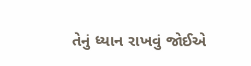તેનું ધ્યાન રાખવું જોઈએ